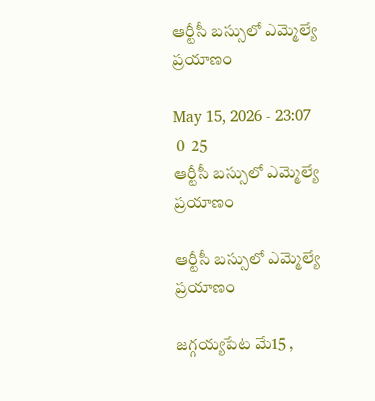ఆర్టీసీ బస్సులో ఎమ్మెల్యే ప్రయాణం

May 15, 2026 - 23:07
 0  25
ఆర్టీసీ బస్సులో ఎమ్మెల్యే ప్రయాణం

ఆర్టీసీ బస్సులో ఎమ్మెల్యే ప్రయాణం

జగ్గయ్యపేట మే15 ,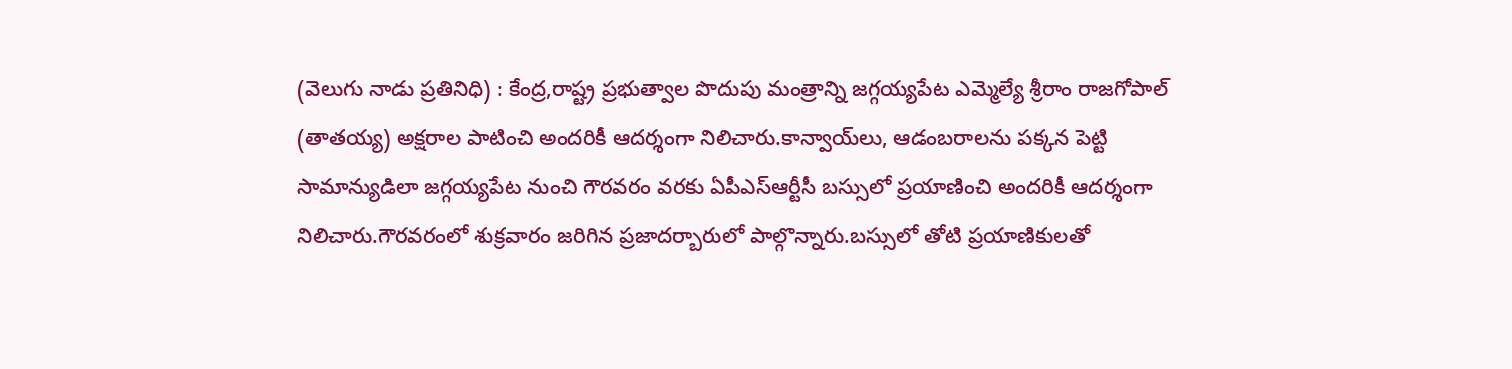(వెలుగు నాడు ప్రతినిధి) : కేంద్ర,రాష్ట్ర ప్రభుత్వాల పొదుపు మంత్రాన్ని జగ్గయ్యపేట ఎమ్మెల్యే శ్రీరాం రాజగోపాల్ (తాతయ్య) అక్షరాల పాటించి అందరికీ ఆదర్శంగా నిలిచారు.కాన్వాయ్‌లు, ఆడంబరాలను పక్కన పెట్టి సామాన్యుడిలా జగ్గయ్యపేట నుంచి గౌరవరం వరకు ఏపీఎస్ఆర్టీసీ బస్సులో ప్రయాణించి అందరికీ ఆదర్శంగా నిలిచారు.గౌరవరంలో శుక్రవారం జరిగిన ప్రజాదర్బారులో పాల్గొన్నారు.బస్సులో తోటి ప్రయాణికులతో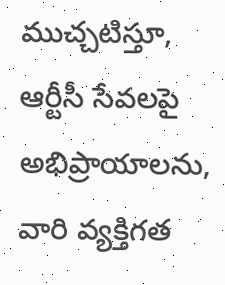ముచ్చటిస్తూ, ఆర్టీసీ సేవలపై అభిప్రాయాలను, వారి వ్యక్తిగత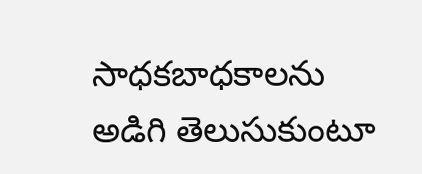సాధకబాధకాలను అడిగి తెలుసుకుంటూ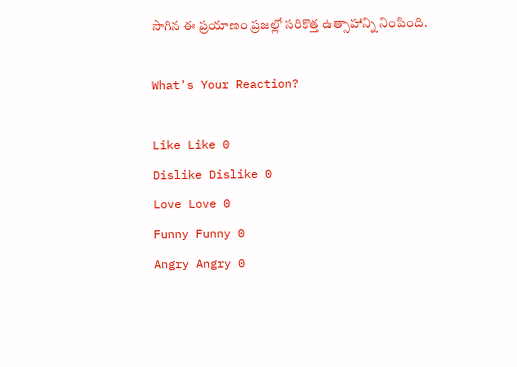సాగిన ఈ ప్రయాణం ప్రజల్లో సరికొత్త ఉత్సాహాన్ని నింపింది.

What's Your Reaction?

Like Like 0
Dislike Dislike 0
Love Love 0
Funny Funny 0
Angry Angry 0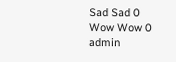Sad Sad 0
Wow Wow 0
admin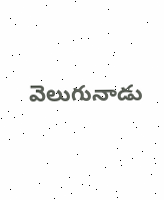వెలుగునాడు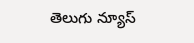తెలుగు న్యూస్